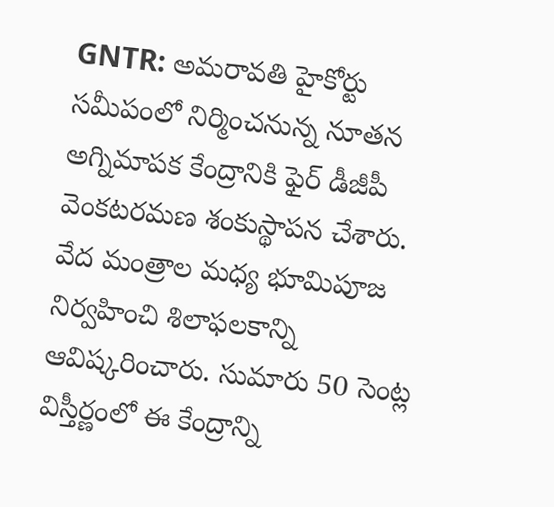GNTR: అమరావతి హైకోర్టు సమీపంలో నిర్మించనున్న నూతన అగ్నిమాపక కేంద్రానికి ఫైర్ డీజీపీ వెంకటరమణ శంకుస్థాపన చేశారు. వేద మంత్రాల మధ్య భూమిపూజ నిర్వహించి శిలాఫలకాన్ని ఆవిష్కరించారు. సుమారు 50 సెంట్ల విస్తీర్ణంలో ఈ కేంద్రాన్ని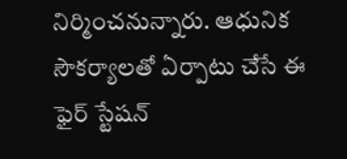నిర్మించనున్నారు. ఆధునిక సౌకర్యాలతో ఏర్పాటు చేసే ఈ ఫైర్ స్టేషన్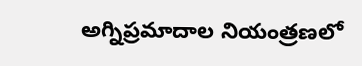అగ్నిప్రమాదాల నియంత్రణలో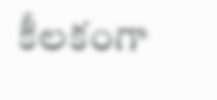కీలకంగా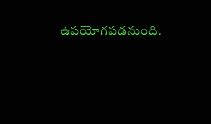ఉపయోగపడనుంది.